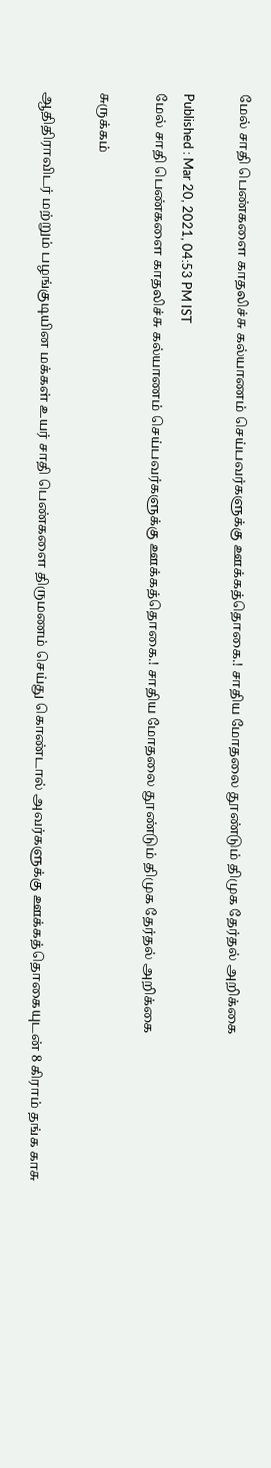மேல் சாதி பெண்களை காதலிச்சு கல்யாணம் செய்பவர்களுக்கு ஊக்கத்தொகை.! சாதிய மோதலை தூண்டும் திமுக தேர்தல் அறிக்கை

Published : Mar 20, 2021, 04:53 PM IST
மேல் சாதி பெண்களை காதலிச்சு கல்யாணம் செய்பவர்களுக்கு ஊக்கத்தொகை.! சாதிய மோதலை தூண்டும் திமுக தேர்தல் அறிக்கை

சுருக்கம்

ஆதிதிராவிடர் மற்றும் பழங்குடியின மக்கள் உயர் சாதி பெண்களை திருமணம் செய்து கொண்டால் அவர்களுக்கு ஊக்கத்தொகையுடன் 8 கிராம் தங்க காசு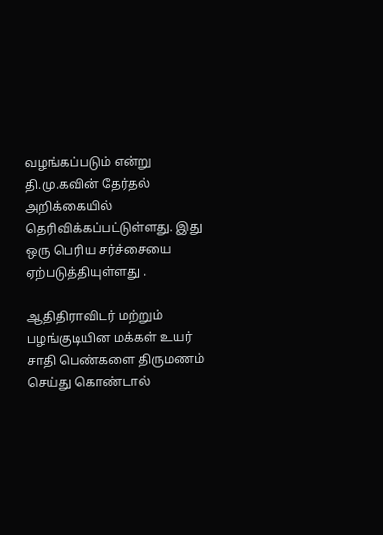வழங்கப்படும் என்று தி.மு.கவின் தேர்தல் அறிக்கையில் தெரிவிக்கப்பட்டுள்ளது. இது ஒரு பெரிய சர்ச்சையை ஏற்படுத்தியுள்ளது .

ஆதிதிராவிடர் மற்றும் பழங்குடியின மக்கள் உயர் சாதி பெண்களை திருமணம் செய்து கொண்டால்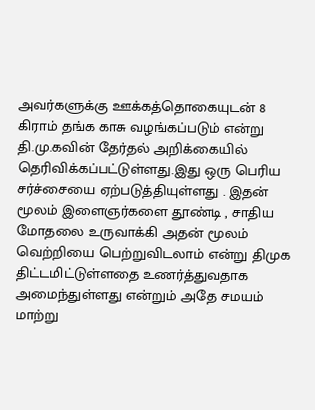அவர்களுக்கு ஊக்கத்தொகையுடன் 8 கிராம் தங்க காசு வழங்கப்படும் என்று தி.மு.கவின் தேர்தல் அறிக்கையில் தெரிவிக்கப்பட்டுள்ளது.இது ஒரு பெரிய சர்ச்சையை ஏற்படுத்தியுள்ளது . இதன் மூலம் இளைஞர்களை தூண்டி , சாதிய மோதலை உருவாக்கி அதன் மூலம் வெற்றியை பெற்றுவிடலாம் என்று திமுக திட்டமிட்டுள்ளதை உணர்த்துவதாக அமைந்துள்ளது என்றும் அதே சமயம் மாற்று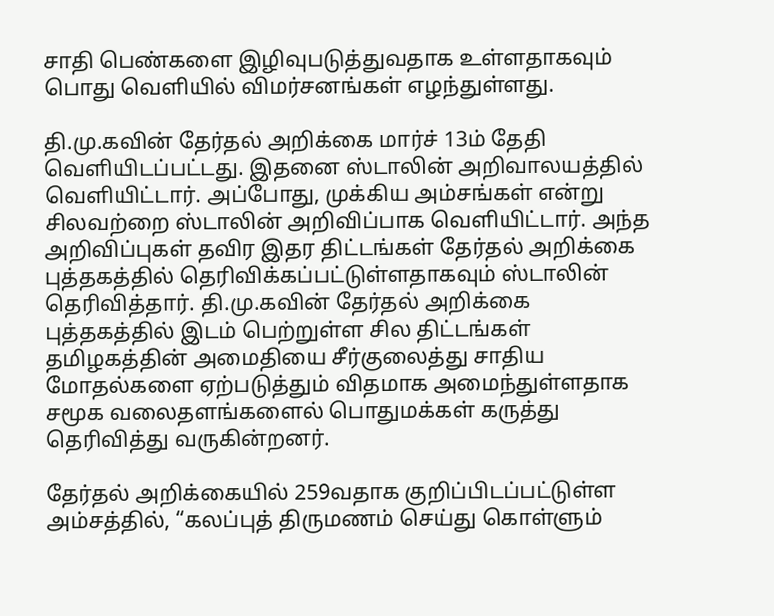சாதி பெண்களை இழிவுபடுத்துவதாக உள்ளதாகவும் பொது வெளியில் விமர்சனங்கள் எழந்துள்ளது.

தி.மு.கவின் தேர்தல் அறிக்கை மார்ச் 13ம் தேதி வெளியிடப்பட்டது. இதனை ஸ்டாலின் அறிவாலயத்தில் வெளியிட்டார். அப்போது, முக்கிய அம்சங்கள் என்று சிலவற்றை ஸ்டாலின் அறிவிப்பாக வெளியிட்டார். அந்த அறிவிப்புகள் தவிர இதர திட்டங்கள் தேர்தல் அறிக்கை புத்தகத்தில் தெரிவிக்கப்பட்டுள்ளதாகவும் ஸ்டாலின் தெரிவித்தார். தி.மு.கவின் தேர்தல் அறிக்கை புத்தகத்தில் இடம் பெற்றுள்ள சில திட்டங்கள் தமிழகத்தின் அமைதியை சீர்குலைத்து சாதிய மோதல்களை ஏற்படுத்தும் விதமாக அமைந்துள்ளதாக சமூக வலைதளங்களைல் பொதுமக்கள் கருத்து தெரிவித்து வருகின்றனர்.

தேர்தல் அறிக்கையில் 259வதாக குறிப்பிடப்பட்டுள்ள அம்சத்தில், “கலப்புத் திருமணம் செய்து கொள்ளும்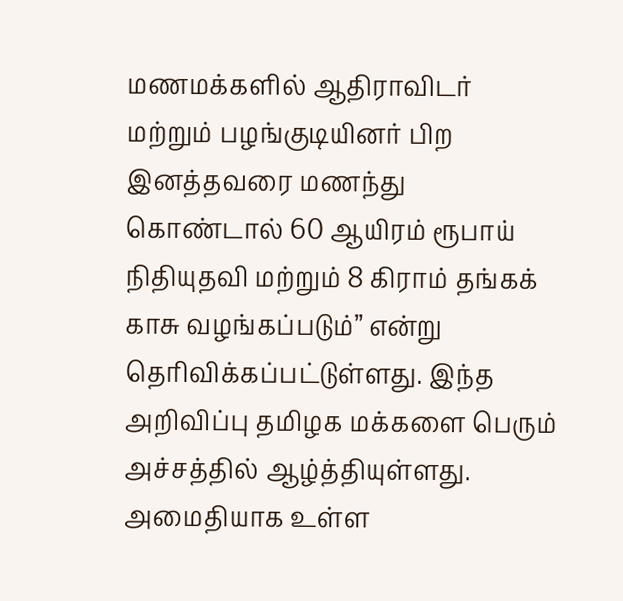மணமக்களில் ஆதிராவிடர் மற்றும் பழங்குடியினர் பிற இனத்தவரை மணந்து கொண்டால் 60 ஆயிரம் ரூபாய் நிதியுதவி மற்றும் 8 கிராம் தங்கக் காசு வழங்கப்படும்” என்று தெரிவிக்கப்பட்டுள்ளது. இந்த அறிவிப்பு தமிழக மக்களை பெரும் அச்சத்தில் ஆழ்த்தியுள்ளது. அமைதியாக உள்ள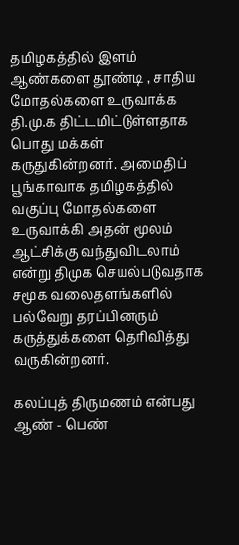தமிழகத்தில் இளம் ஆண்களை தூண்டி , சாதிய மோதல்களை உருவாக்க தி.மு.க திட்டமிட்டுள்ளதாக பொது மக்கள் கருதுகின்றனர். அமைதிப் பூங்காவாக தமிழகத்தில் வகுப்பு மோதல்களை உருவாக்கி அதன் மூலம் ஆட்சிக்கு வந்துவிடலாம் என்று திமுக செயல்படுவதாக சமூக வலைதளங்களில் பல்வேறு தரப்பினரும் கருத்துக்களை தெரிவித்து வருகின்றனர்.

கலப்புத் திருமணம் என்பது ஆண் - பெண்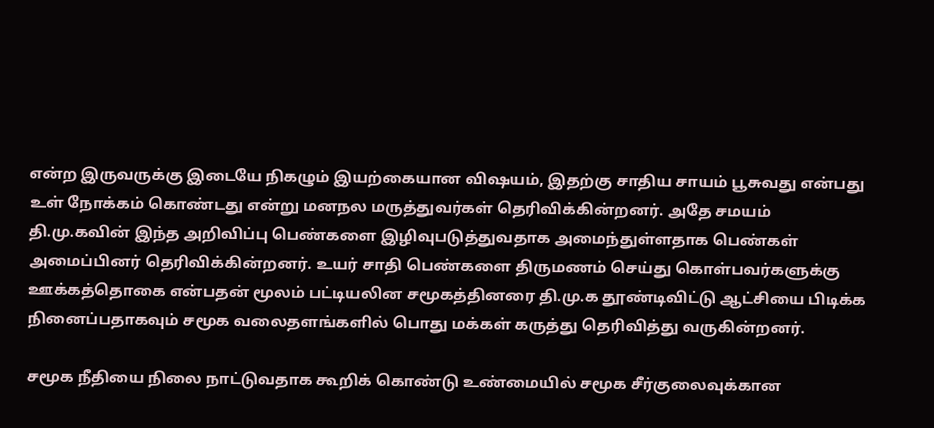என்ற இருவருக்கு இடையே நிகழும் இயற்கையான விஷயம், இதற்கு சாதிய சாயம் பூசுவது என்பது உள் நோக்கம் கொண்டது என்று மனநல மருத்துவர்கள் தெரிவிக்கின்றனர். அதே சமயம் தி.மு.கவின் இந்த அறிவிப்பு பெண்களை இழிவுபடுத்துவதாக அமைந்துள்ளதாக பெண்கள் அமைப்பினர் தெரிவிக்கின்றனர். உயர் சாதி பெண்களை திருமணம் செய்து கொள்பவர்களுக்கு ஊக்கத்தொகை என்பதன் மூலம் பட்டியலின சமூகத்தினரை தி.மு.க தூண்டிவிட்டு ஆட்சியை பிடிக்க நினைப்பதாகவும் சமூக வலைதளங்களில் பொது மக்கள் கருத்து தெரிவித்து வருகின்றனர்.

சமூக நீதியை நிலை நாட்டுவதாக கூறிக் கொண்டு உண்மையில் சமூக சீர்குலைவுக்கான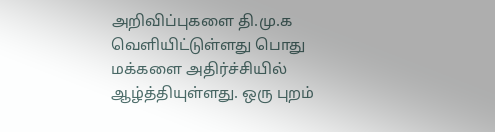அறிவிப்புகளை தி.மு.க வெளியிட்டுள்ளது பொது மக்களை அதிர்ச்சியில் ஆழ்த்தியுள்ளது. ஒரு புறம்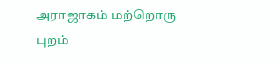அராஜாகம் மற்றொரு புறம்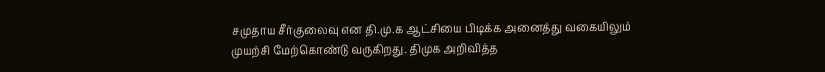சமுதாய சீர்குலைவு என தி.மு.க ஆட்சியை பிடிக்க அனைத்து வகையிலும் முயற்சி மேற்கொண்டு வருகிறது. திமுக அறிவித்த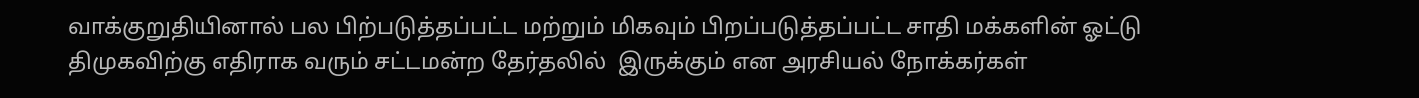வாக்குறுதியினால் பல பிற்படுத்தப்பட்ட மற்றும் மிகவும் பிறப்படுத்தப்பட்ட சாதி மக்களின் ஓட்டு திமுகவிற்கு எதிராக வரும் சட்டமன்ற தேர்தலில்  இருக்கும் என அரசியல் நோக்கர்கள்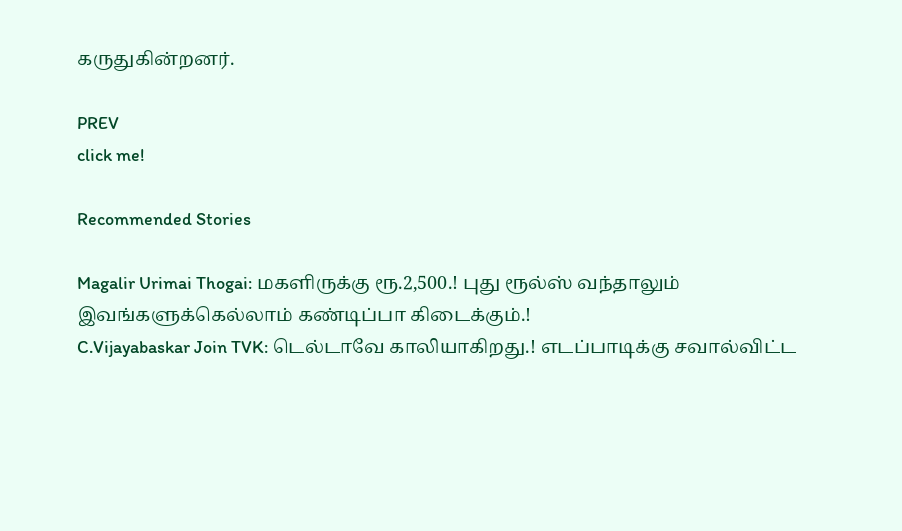கருதுகின்றனர்.

PREV
click me!

Recommended Stories

Magalir Urimai Thogai: மகளிருக்கு ரூ.2,500.! புது ரூல்ஸ் வந்தாலும் இவங்களுக்கெல்லாம் கண்டிப்பா கிடைக்கும்.!
C.Vijayabaskar Join TVK: டெல்டாவே காலியாகிறது.! எடப்பாடிக்கு சவால்விட்ட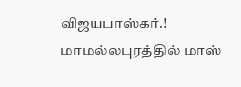விஜயபாஸ்கர்.! மாமல்லபுரத்தில் மாஸ்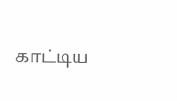காட்டிய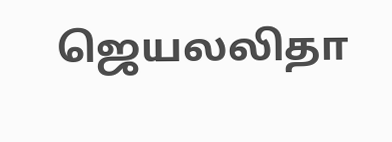ஜெயலலிதா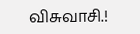விசுவாசி.!